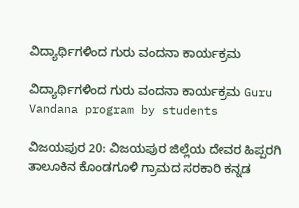ವಿದ್ಯಾರ್ಥಿಗಳಿಂದ ಗುರು ವಂದನಾ ಕಾರ್ಯಕ್ರಮ

ವಿದ್ಯಾರ್ಥಿಗಳಿಂದ ಗುರು ವಂದನಾ ಕಾರ್ಯಕ್ರಮ Guru Vandana program by students

ವಿಜಯಪುರ 20: ವಿಜಯಪುರ ಜಿಲ್ಲೆಯ ದೇವರ ಹಿಪ್ಪರಗಿ ತಾಲೂಕಿನ ಕೊಂಡಗೂಳಿ ಗ್ರಾಮದ ಸರಕಾರಿ ಕನ್ನಡ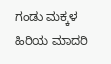ಗಂಡು ಮಕ್ಕಳ ಹಿರಿಯ ಮಾದರಿ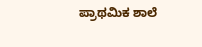ಪ್ರಾಥಮಿಕ ಶಾಲೆ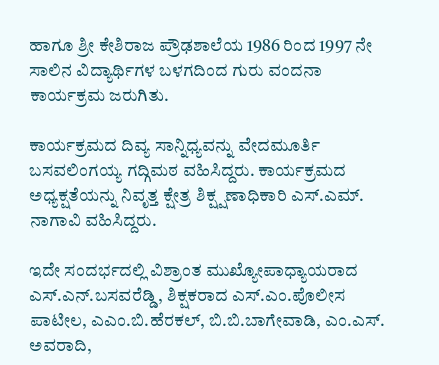ಹಾಗೂ ಶ್ರೀ ಕೇಶಿರಾಜ ಪ್ರೌಢಶಾಲೆಯ 1986 ರಿಂದ 1997 ನೇ ಸಾಲಿನ ವಿದ್ಯಾರ್ಥಿಗಳ ಬಳಗದಿಂದ ಗುರು ವಂದನಾ ಕಾರ್ಯಕ್ರಮ ಜರುಗಿತು.

ಕಾರ್ಯಕ್ರಮದ ದಿವ್ಯ ಸಾನ್ನಿಧ್ಯವನ್ನು ವೇದಮೂರ್ತಿ ಬಸವಲಿಂಗಯ್ಯ ಗದ್ಗಿಮಠ ವಹಿಸಿದ್ದರು. ಕಾರ್ಯಕ್ರಮದ ಅಧ್ಯಕ್ಷತೆಯನ್ನು ನಿವೃತ್ತ ಕ್ಷೇತ್ರ ಶಿಕ್ಷ್ಷಣಾಧಿಕಾರಿ ಎಸ್‌.ಎಮ್‌. ನಾಗಾವಿ ವಹಿಸಿದ್ದರು.

ಇದೇ ಸಂದರ್ಭದಲ್ಲಿ ವಿಶ್ರಾಂತ ಮುಖ್ಯೋಪಾಧ್ಯಾಯರಾದ ಎಸ್‌.ಎನ್‌.ಬಸವರೆಡ್ಡಿ, ಶಿಕ್ಷಕರಾದ ಎಸ್‌.ಎಂ.ಪೊಲೀಸ ಪಾಟೀಲ, ಎಎಂ.ಬಿ.ಹೆರಕಲ್, ಬಿ.ಬಿ.ಬಾಗೇವಾಡಿ, ಎಂ.ಎಸ್‌. ಅವರಾದಿ,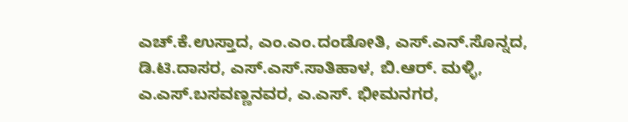ಎಚ್‌.ಕೆ.ಉಸ್ತಾದ, ಎಂ.ಎಂ.ದಂಡೋತಿ, ಎಸ್‌.ಎನ್‌.ಸೊನ್ನದ, ಡಿ.ಟಿ.ದಾಸರ, ಎಸ್‌.ಎಸ್‌.ಸಾತಿಹಾಳ, ಬಿ.ಆರ್‌. ಮಳ್ಳಿ, ಎ.ಎಸ್‌.ಬಸವಣ್ಣನವರ, ಎ.ಎಸ್‌. ಭೀಮನಗರ,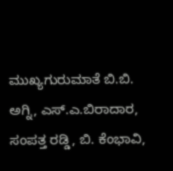ಮುಖ್ಯಗುರುಮಾತೆ ಬಿ.ಬಿ. ಅಗ್ನಿ, ಎಸ್‌.ಎ.ಬಿರಾದಾರ, ಸಂಪತ್ತ ರಡ್ಡಿ, ಬಿ. ಕೆಂಭಾವಿ,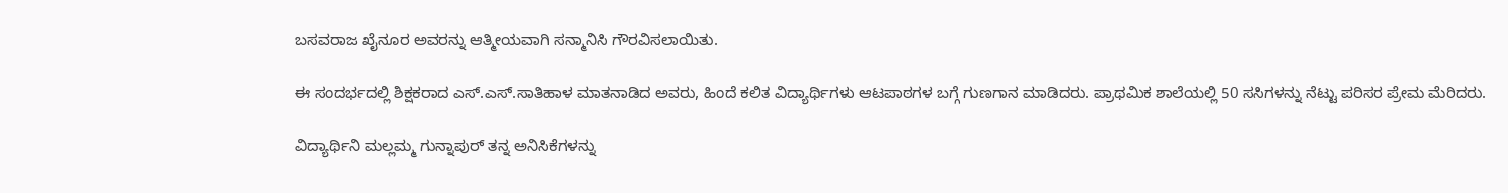ಬಸವರಾಜ ಖೈನೂರ ಅವರನ್ನು ಆತ್ಮೀಯವಾಗಿ ಸನ್ಮಾನಿಸಿ ಗೌರವಿಸಲಾಯಿತು.

ಈ ಸಂದರ್ಭದಲ್ಲಿ ಶಿಕ್ಷಕರಾದ ಎಸ್‌.ಎಸ್‌.ಸಾತಿಹಾಳ ಮಾತನಾಡಿದ ಅವರು, ಹಿಂದೆ ಕಲಿತ ವಿದ್ಯಾರ್ಥಿಗಳು ಆಟಪಾಠಗಳ ಬಗ್ಗೆ ಗುಣಗಾನ ಮಾಡಿದರು. ಪ್ರಾಥಮಿಕ ಶಾಲೆಯಲ್ಲಿ 50 ಸಸಿಗಳನ್ನು ನೆಟ್ಟು ಪರಿಸರ ಪ್ರೇಮ ಮೆರಿದರು.

ವಿದ್ಯಾರ್ಥಿನಿ ಮಲ್ಲಮ್ಮ ಗುನ್ನಾಪುರ್ ತನ್ನ ಅನಿಸಿಕೆಗಳನ್ನು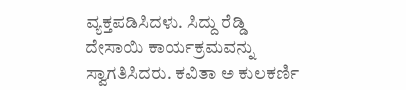ವ್ಯಕ್ತಪಡಿಸಿದಳು. ಸಿದ್ದು ರೆಡ್ಡಿ ದೇಸಾಯಿ ಕಾರ್ಯಕ್ರಮವನ್ನು ಸ್ವಾಗತಿಸಿದರು. ಕವಿತಾ ಅ ಕುಲಕರ್ಣಿ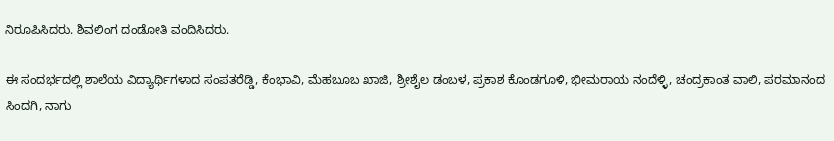ನಿರೂಪಿಸಿದರು. ಶಿವಲಿಂಗ ದಂಡೋತಿ ವಂದಿಸಿದರು.

ಈ ಸಂದರ್ಭದಲ್ಲಿ ಶಾಲೆಯ ವಿದ್ಯಾರ್ಥಿಗಳಾದ ಸಂಪತರೆಡ್ಡಿ, ಕೆಂಭಾವಿ, ಮೆಹಬೂಬ ಖಾಜಿ, ಶ್ರೀಶೈಲ ಡಂಬಳ, ಪ್ರಕಾಶ ಕೊಂಡಗೂಳಿ, ಭೀಮರಾಯ ನಂದೆಳ್ಳಿ, ಚಂದ್ರಕಾಂತ ವಾಲಿ, ಪರಮಾನಂದ ಸಿಂದಗಿ, ನಾಗು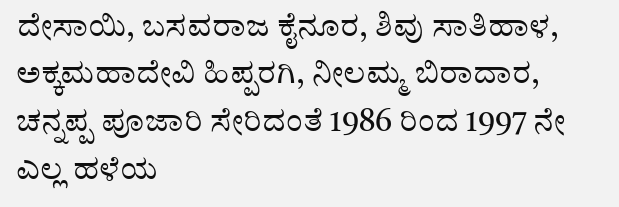ದೇಸಾಯಿ, ಬಸವರಾಜ ಕೈನೂರ, ಶಿವು ಸಾತಿಹಾಳ, ಅಕ್ಕಮಹಾದೇವಿ ಹಿಪ್ಪರಗಿ, ನೀಲಮ್ಮ ಬಿರಾದಾರ, ಚನ್ನಪ್ಪ ಪೂಜಾರಿ ಸೇರಿದಂತೆ 1986 ರಿಂದ 1997 ನೇ ಎಲ್ಲ ಹಳೆಯ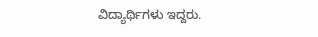ವಿದ್ಯಾರ್ಥಿಗಳು ಇದ್ದರು.